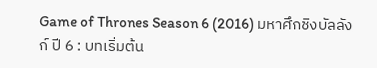Game of Thrones Season 6 (2016) มหาศึกชิงบัลลังก์ ปี 6 : บทเริ่มต้น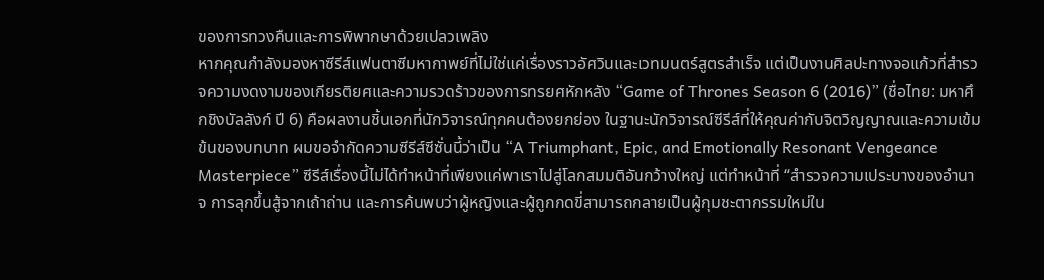ของการทวงคืนและการพิพากษาด้วยเปลวเพลิง
หากคุณกำลังมองหาซีรีส์แฟนตาซีมหากาพย์ที่ไม่ใช่แค่เรื่องราวอัศวินและเวทมนตร์สูตรสำเร็จ แต่เป็นงานศิลปะทางจอแก้วที่สำรวจความงดงามของเกียรติยศและความรวดร้าวของการทรยศหักหลัง “Game of Thrones Season 6 (2016)” (ชื่อไทย: มหาศึกชิงบัลลังก์ ปี 6) คือผลงานชิ้นเอกที่นักวิจารณ์ทุกคนต้องยกย่อง ในฐานะนักวิจารณ์ซีรีส์ที่ให้คุณค่ากับจิตวิญญาณและความเข้มข้นของบทบาท ผมขอจำกัดความซีรีส์ซีซั่นนี้ว่าเป็น “A Triumphant, Epic, and Emotionally Resonant Vengeance Masterpiece” ซีรีส์เรื่องนี้ไม่ได้ทำหน้าที่เพียงแค่พาเราไปสู่โลกสมมติอันกว้างใหญ่ แต่ทำหน้าที่ “สำรวจความเประบางของอำนาจ การลุกขึ้นสู้จากเถ้าถ่าน และการค้นพบว่าผู้หญิงและผู้ถูกกดขี่สามารถกลายเป็นผู้กุมชะตากรรมใหม่ใน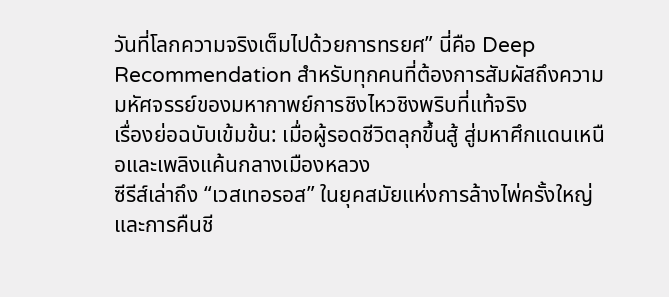วันที่โลกความจริงเต็มไปด้วยการทรยศ” นี่คือ Deep Recommendation สำหรับทุกคนที่ต้องการสัมผัสถึงความมหัศจรรย์ของมหากาพย์การชิงไหวชิงพริบที่แท้จริง
เรื่องย่อฉบับเข้มข้น: เมื่อผู้รอดชีวิตลุกขึ้นสู้ สู่มหาศึกแดนเหนือและเพลิงแค้นกลางเมืองหลวง
ซีรีส์เล่าถึง “เวสเทอรอส” ในยุคสมัยแห่งการล้างไพ่ครั้งใหญ่และการคืนชี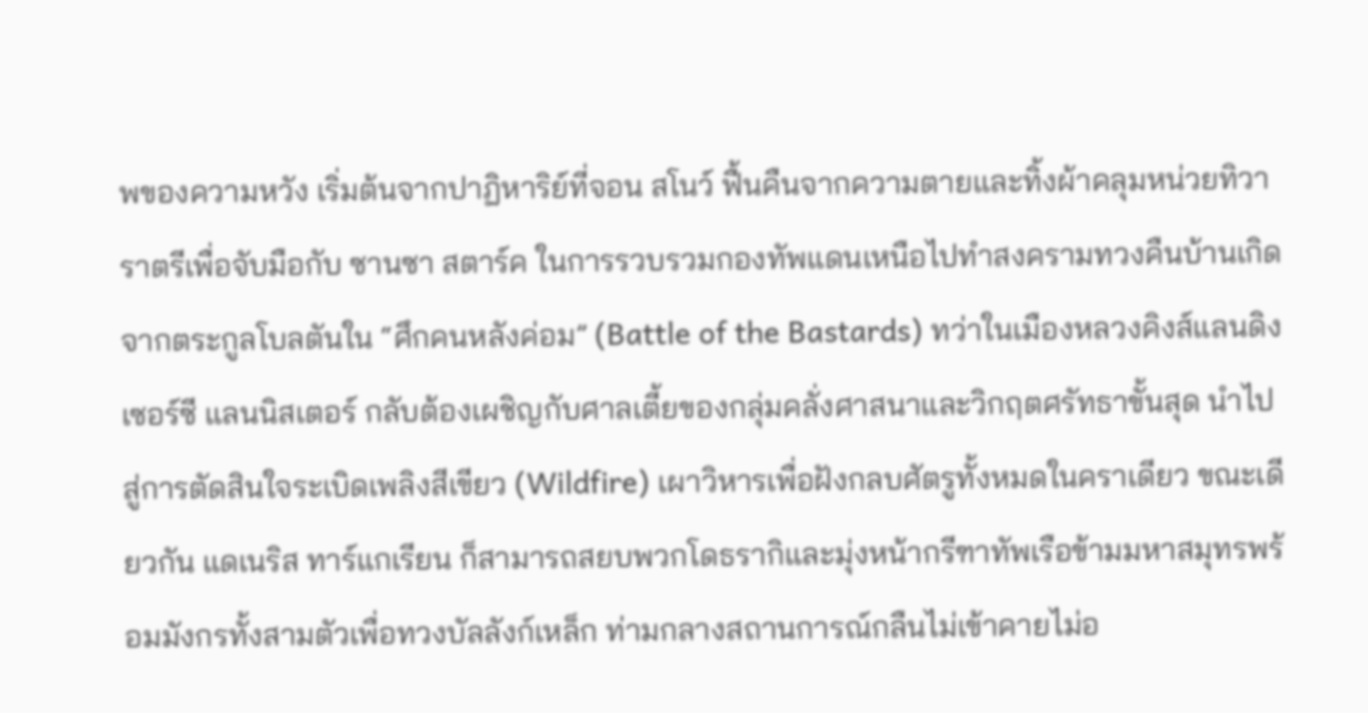พของความหวัง เริ่มต้นจากปาฏิหาริย์ที่จอน สโนว์ ฟื้นคืนจากความตายและทิ้งผ้าคลุมหน่วยทิวาราตรีเพื่อจับมือกับ ซานซา สตาร์ค ในการรวบรวมกองทัพแดนเหนือไปทำสงครามทวงคืนบ้านเกิดจากตระกูลโบลตันใน “ศึกคนหลังค่อม” (Battle of the Bastards) ทว่าในเมืองหลวงคิงส์แลนดิง เซอร์ซี แลนนิสเตอร์ กลับต้องเผชิญกับศาลเตี้ยของกลุ่มคลั่งศาสนาและวิกฤตศรัทธาขั้นสุด นำไปสู่การตัดสินใจระเบิดเพลิงสีเขียว (Wildfire) เผาวิหารเพื่อฝังกลบศัตรูทั้งหมดในคราเดียว ขณะเดียวกัน แดเนริส ทาร์แกเรียน ก็สามารถสยบพวกโดธรากิและมุ่งหน้ากรีฑาทัพเรือข้ามมหาสมุทรพร้อมมังกรทั้งสามตัวเพื่อทวงบัลลังก์เหล็ก ท่ามกลางสถานการณ์กลืนไม่เข้าคายไม่อ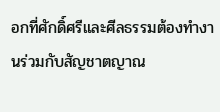อกที่ศักดิ์ศรีและศีลธรรมต้องทำงานร่วมกับสัญชาตญาณ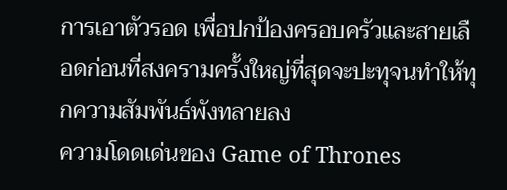การเอาตัวรอด เพื่อปกป้องครอบครัวและสายเลือดก่อนที่สงครามครั้งใหญ่ที่สุดจะปะทุจนทำให้ทุกความสัมพันธ์พังทลายลง
ความโดดเด่นของ Game of Thrones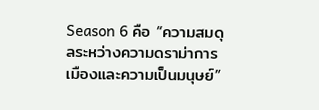Season 6 คือ “ความสมดุลระหว่างความดราม่าการเมืองและความเป็นมนุษย์”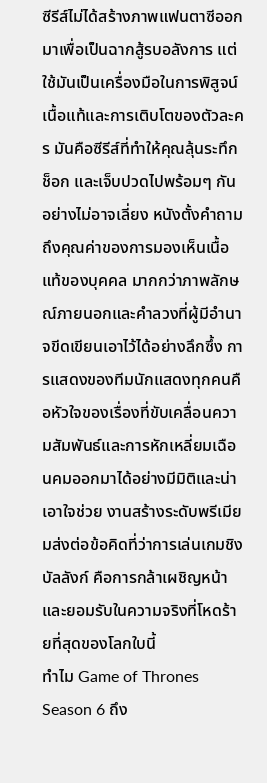ซีรีส์ไม่ได้สร้างภาพแฟนตาซีออกมาเพื่อเป็นฉากสู้รบอลังการ แต่ใช้มันเป็นเครื่องมือในการพิสูจน์เนื้อแท้และการเติบโตของตัวละคร มันคือซีรีส์ที่ทำให้คุณลุ้นระทึก ช็อก และเจ็บปวดไปพร้อมๆ กันอย่างไม่อาจเลี่ยง หนังตั้งคำถามถึงคุณค่าของการมองเห็นเนื้อแท้ของบุคคล มากกว่าภาพลักษณ์ภายนอกและคำลวงที่ผู้มีอำนาจขีดเขียนเอาไว้ได้อย่างลึกซึ้ง การแสดงของทีมนักแสดงทุกคนคือหัวใจของเรื่องที่ขับเคลื่อนความสัมพันธ์และการหักเหลี่ยมเฉือนคมออกมาได้อย่างมีมิติและน่าเอาใจช่วย งานสร้างระดับพรีเมียมส่งต่อข้อคิดที่ว่าการเล่นเกมชิงบัลลังก์ คือการกล้าเผชิญหน้าและยอมรับในความจริงที่โหดร้ายที่สุดของโลกใบนี้
ทำไม Game of Thrones Season 6 ถึง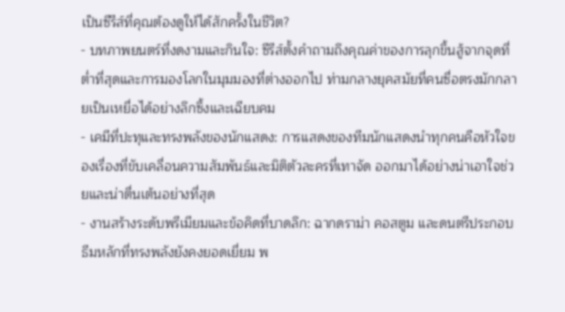เป็นซีรีส์ที่คุณต้องดูให้ได้สักครั้งในชีวิต?
- บทภาพยนตร์ที่งดงามและกินใจ: ซีรีส์ตั้งคำถามถึงคุณค่าของการลุกขึ้นสู้จากจุดที่ต่ำที่สุดและการมองโลกในมุมมองที่ต่างออกไป ท่ามกลางยุคสมัยที่คนซื่อตรงมักกลายเป็นเหยื่อได้อย่างลึกซึ้งและเฉียบคม
- เคมีที่ปะทุและทรงพลังของนักแสดง: การแสดงของทีมนักแสดงนำทุกคนคือหัวใจของเรื่องที่ขับเคลื่อนความสัมพันธ์และมิติตัวละครที่เทาจัด ออกมาได้อย่างน่าเอาใจช่วยและน่าตื่นเต้นอย่างที่สุด
- งานสร้างระดับพรีเมียมและข้อคิดที่บาดลึก: ฉากดราม่า คอสตูม และดนตรีประกอบธีมหลักที่ทรงพลังยังคงยอดเยี่ยม พ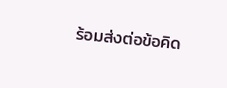ร้อมส่งต่อข้อคิด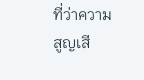ที่ว่าความสูญเสี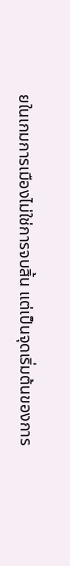ยในเกมการเมืองไม่ใช่การจบสิ้น แต่เป็นจุดเริ่มต้นของการ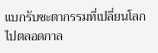แบกรับชะตากรรมที่เปลี่ยนโลกไปตลอดกาล